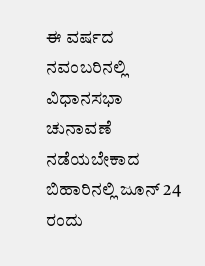ಈ ವರ್ಷದ ನವಂಬರಿನಲ್ಲಿ ವಿಧಾನಸಭಾ ಚುನಾವಣೆ ನಡೆಯಬೇಕಾದ ಬಿಹಾರಿನಲ್ಲಿ ಜೂನ್ 24 ರಂದು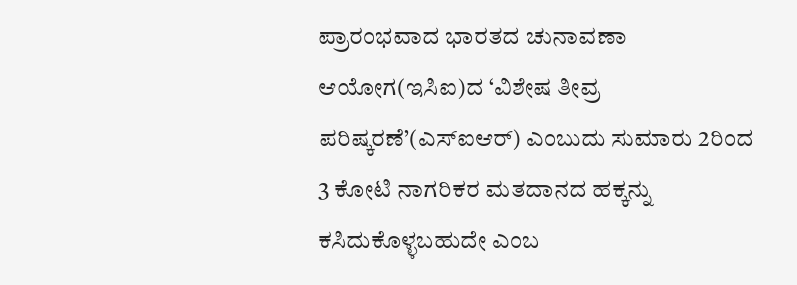ಪ್ರಾರಂಭವಾದ ಭಾರತದ ಚುನಾವಣಾ ಆಯೋಗ(ಇಸಿಐ)ದ ‘ವಿಶೇಷ ತೀವ್ರ ಪರಿಷ್ಕರಣೆ’(ಎಸ್ಐಆರ್) ಎಂಬುದು ಸುಮಾರು 2ರಿಂದ 3 ಕೋಟಿ ನಾಗರಿಕರ ಮತದಾನದ ಹಕ್ಕನ್ನು ಕಸಿದುಕೊಳ್ಳಬಹುದೇ ಎಂಬ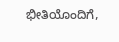ಭೀತಿಯೊಂದಿಗೆ,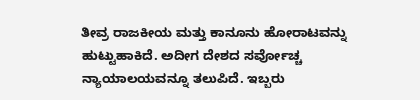ತೀವ್ರ ರಾಜಕೀಯ ಮತ್ತು ಕಾನೂನು ಹೋರಾಟವನ್ನು ಹುಟ್ಟುಹಾಕಿದೆ. ಅದೀಗ ದೇಶದ ಸರ್ವೋಚ್ಚ ನ್ಯಾಯಾಲಯವನ್ನೂ ತಲುಪಿದೆ. ಇಬ್ಬರು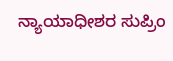ನ್ಯಾಯಾಧೀಶರ ಸುಪ್ರಿಂ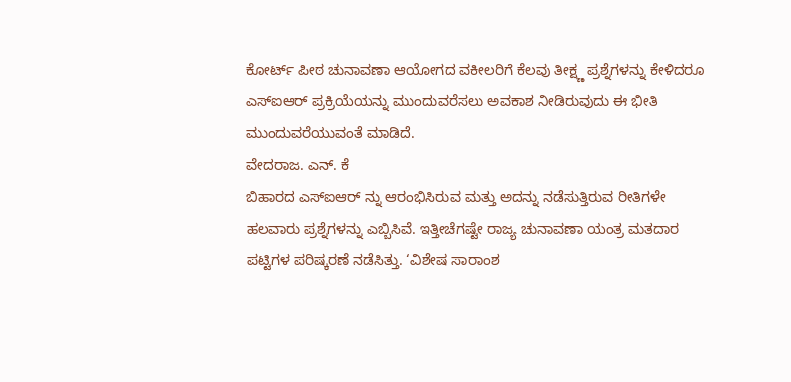ಕೋರ್ಟ್ ಪೀಠ ಚುನಾವಣಾ ಆಯೋಗದ ವಕೀಲರಿಗೆ ಕೆಲವು ತೀಕ್ಷ್ಣ ಪ್ರಶ್ನೆಗಳನ್ನು ಕೇಳಿದರೂ ಎಸ್ಐಆರ್ ಪ್ರಕ್ರಿಯೆಯನ್ನು ಮುಂದುವರೆಸಲು ಅವಕಾಶ ನೀಡಿರುವುದು ಈ ಭೀತಿ ಮುಂದುವರೆಯುವಂತೆ ಮಾಡಿದೆ.
ವೇದರಾಜ. ಎನ್. ಕೆ
ಬಿಹಾರದ ಎಸ್ಐಆರ್ ನ್ನು ಆರಂಭಿಸಿರುವ ಮತ್ತು ಅದನ್ನು ನಡೆಸುತ್ತಿರುವ ರೀತಿಗಳೇ ಹಲವಾರು ಪ್ರಶ್ನೆಗಳನ್ನು ಎಬ್ಬಿಸಿವೆ. ಇತ್ತೀಚೆಗಷ್ಟೇ ರಾಜ್ಯ ಚುನಾವಣಾ ಯಂತ್ರ ಮತದಾರ ಪಟ್ಟಿಗಳ ಪರಿಷ್ಕರಣೆ ನಡೆಸಿತ್ತು. ‘ವಿಶೇಷ ಸಾರಾಂಶ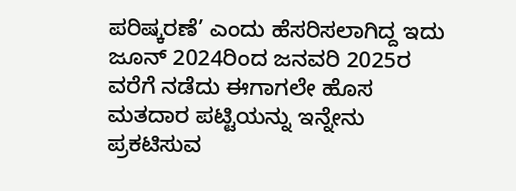ಪರಿಷ್ಕರಣೆ’ ಎಂದು ಹೆಸರಿಸಲಾಗಿದ್ದ ಇದು ಜೂನ್ 2024ರಿಂದ ಜನವರಿ 2025ರ ವರೆಗೆ ನಡೆದು ಈಗಾಗಲೇ ಹೊಸ ಮತದಾರ ಪಟ್ಟಿಯನ್ನು ಇನ್ನೇನು ಪ್ರಕಟಿಸುವ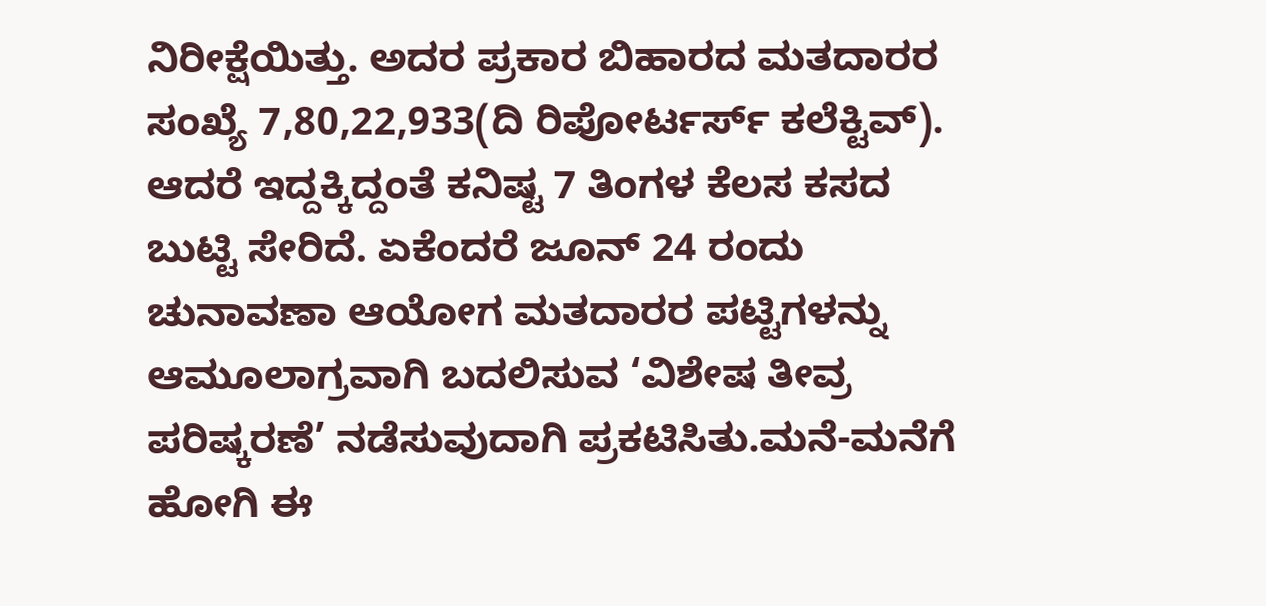ನಿರೀಕ್ಷೆಯಿತ್ತು. ಅದರ ಪ್ರಕಾರ ಬಿಹಾರದ ಮತದಾರರ ಸಂಖ್ಯೆ 7,80,22,933(ದಿ ರಿಪೋರ್ಟರ್ಸ್ ಕಲೆಕ್ಟಿವ್). ಆದರೆ ಇದ್ದಕ್ಕಿದ್ದಂತೆ ಕನಿಷ್ಟ 7 ತಿಂಗಳ ಕೆಲಸ ಕಸದ ಬುಟ್ಟಿ ಸೇರಿದೆ. ಏಕೆಂದರೆ ಜೂನ್ 24 ರಂದು ಚುನಾವಣಾ ಆಯೋಗ ಮತದಾರರ ಪಟ್ಟಿಗಳನ್ನು ಆಮೂಲಾಗ್ರವಾಗಿ ಬದಲಿಸುವ ‘ವಿಶೇಷ ತೀವ್ರ ಪರಿಷ್ಕರಣೆ’ ನಡೆಸುವುದಾಗಿ ಪ್ರಕಟಿಸಿತು.ಮನೆ-ಮನೆಗೆ ಹೋಗಿ ಈ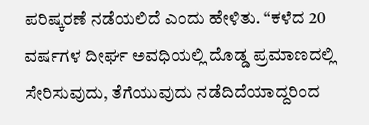ಪರಿಷ್ಕರಣೆ ನಡೆಯಲಿದೆ ಎಂದು ಹೇಳಿತು. “ಕಳೆದ 20 ವರ್ಷಗಳ ದೀರ್ಘ ಅವಧಿಯಲ್ಲಿ ದೊಡ್ಡ ಪ್ರಮಾಣದಲ್ಲಿ ಸೇರಿಸುವುದು, ತೆಗೆಯುವುದು ನಡೆದಿದೆಯಾದ್ದರಿಂದ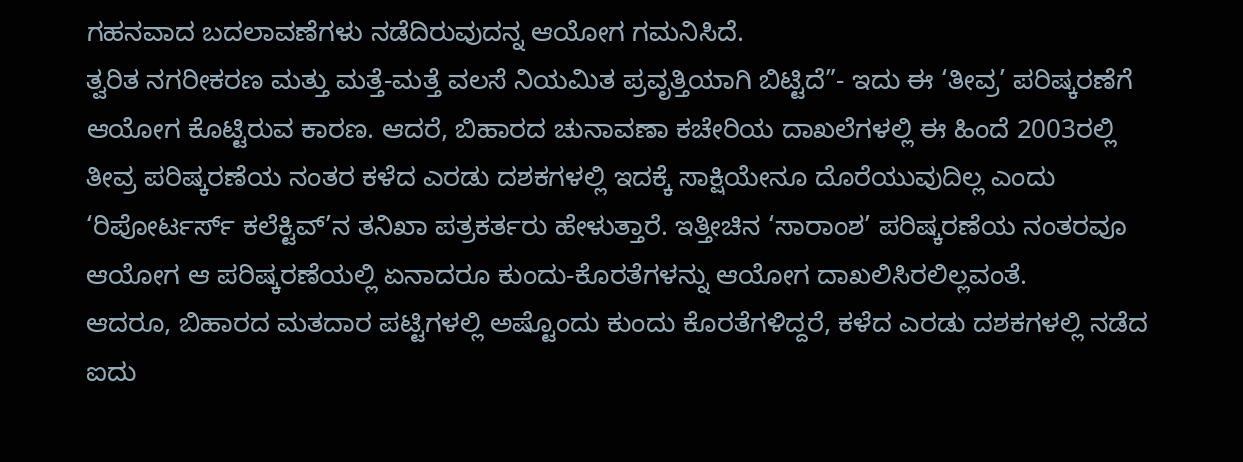ಗಹನವಾದ ಬದಲಾವಣೆಗಳು ನಡೆದಿರುವುದನ್ನ ಆಯೋಗ ಗಮನಿಸಿದೆ.
ತ್ವರಿತ ನಗರೀಕರಣ ಮತ್ತು ಮತ್ತೆ-ಮತ್ತೆ ವಲಸೆ ನಿಯಮಿತ ಪ್ರವೃತ್ತಿಯಾಗಿ ಬಿಟ್ಟಿದೆ”- ಇದು ಈ ‘ತೀವ್ರ’ ಪರಿಷ್ಕರಣೆಗೆ ಆಯೋಗ ಕೊಟ್ಟಿರುವ ಕಾರಣ. ಆದರೆ, ಬಿಹಾರದ ಚುನಾವಣಾ ಕಚೇರಿಯ ದಾಖಲೆಗಳಲ್ಲಿ ಈ ಹಿಂದೆ 2003ರಲ್ಲಿ ತೀವ್ರ ಪರಿಷ್ಕರಣೆಯ ನಂತರ ಕಳೆದ ಎರಡು ದಶಕಗಳಲ್ಲಿ ಇದಕ್ಕೆ ಸಾಕ್ಷಿಯೇನೂ ದೊರೆಯುವುದಿಲ್ಲ ಎಂದು ‘ರಿಪೋರ್ಟರ್ಸ್ ಕಲೆಕ್ಟಿವ್’ನ ತನಿಖಾ ಪತ್ರಕರ್ತರು ಹೇಳುತ್ತಾರೆ. ಇತ್ತೀಚಿನ ‘ಸಾರಾಂಶ’ ಪರಿಷ್ಕರಣೆಯ ನಂತರವೂ ಆಯೋಗ ಆ ಪರಿಷ್ಕರಣೆಯಲ್ಲಿ ಏನಾದರೂ ಕುಂದು-ಕೊರತೆಗಳನ್ನು ಆಯೋಗ ದಾಖಲಿಸಿರಲಿಲ್ಲವಂತೆ.
ಆದರೂ, ಬಿಹಾರದ ಮತದಾರ ಪಟ್ಟಿಗಳಲ್ಲಿ ಅಷ್ಟೊಂದು ಕುಂದು ಕೊರತೆಗಳಿದ್ದರೆ, ಕಳೆದ ಎರಡು ದಶಕಗಳಲ್ಲಿ ನಡೆದ ಐದು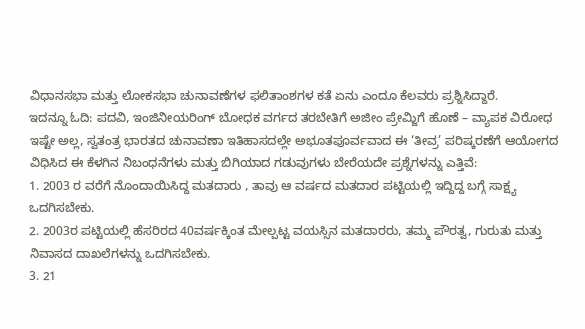ವಿಧಾನಸಭಾ ಮತ್ತು ಲೋಕಸಭಾ ಚುನಾವಣೆಗಳ ಫಲಿತಾಂಶಗಳ ಕತೆ ಏನು ಎಂದೂ ಕೆಲವರು ಪ್ರಶ್ನಿಸಿದ್ದಾರೆ.
ಇದನ್ನೂ ಓದಿ: ಪದವಿ, ಇಂಜಿನೀಯರಿಂಗ್ ಬೋಧಕ ವರ್ಗದ ತರಬೇತಿಗೆ ಅಜೀಂ ಪ್ರೇಮ್ಜಿಗೆ ಹೊಣೆ – ವ್ಯಾಪಕ ವಿರೋಧ
ಇಷ್ಟೇ ಅಲ್ಲ, ಸ್ವತಂತ್ರ ಭಾರತದ ಚುನಾವಣಾ ಇತಿಹಾಸದಲ್ಲೇ ಅಭೂತಪೂರ್ವವಾದ ಈ ‘ತೀವ್ರ’ ಪರಿಷ್ಕರಣೆಗೆ ಆಯೋಗದ ವಿಧಿಸಿದ ಈ ಕೆಳಗಿನ ನಿಬಂಧನೆಗಳು ಮತ್ತು ಬಿಗಿಯಾದ ಗಡುವುಗಳು ಬೇರೆಯದೇ ಪ್ರಶ್ನೆಗಳನ್ನು ಎತ್ತಿವೆ:
1. 2003 ರ ವರೆಗೆ ನೊಂದಾಯಿಸಿದ್ದ ಮತದಾರು , ತಾವು ಆ ವರ್ಷದ ಮತದಾರ ಪಟ್ಟಿಯಲ್ಲಿ ಇದ್ದಿದ್ದ ಬಗ್ಗೆ ಸಾಕ್ಷ್ಯ ಒದಗಿಸಬೇಕು.
2. 2003ರ ಪಟ್ಟಿಯಲ್ಲಿ ಹೆಸರಿರದ 40ವರ್ಷಕ್ಕಿಂತ ಮೇಲ್ಪಟ್ಟ ವಯಸ್ಸಿನ ಮತದಾರರು, ತಮ್ಮ ಪೌರತ್ವ, ಗುರುತು ಮತ್ತು ನಿವಾಸದ ದಾಖಲೆಗಳನ್ನು ಒದಗಿಸಬೇಕು.
3. 21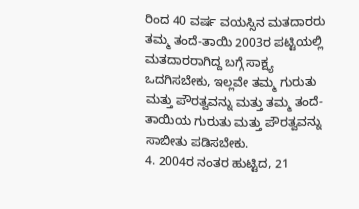ರಿಂದ 40 ವರ್ಷ ವಯಸ್ಸಿನ ಮತದಾರರು ತಮ್ಮ ತಂದೆ-ತಾಯಿ 2003ರ ಪಟ್ಟಿಯಲ್ಲಿ ಮತದಾರರಾಗಿದ್ದ ಬಗ್ಗೆ ಸಾಕ್ಷ್ಯ ಒದಗಿಸಬೇಕು, ಇಲ್ಲವೇ ತಮ್ಮ ಗುರುತು ಮತ್ತು ಪೌರತ್ವವನ್ನು ಮತ್ತು ತಮ್ಮ ತಂದೆ-ತಾಯಿಯ ಗುರುತು ಮತ್ತು ಪೌರತ್ವವನ್ನು ಸಾಬೀತು ಪಡಿಸಬೇಕು.
4. 2004ರ ನಂತರ ಹುಟ್ಟಿದ, 21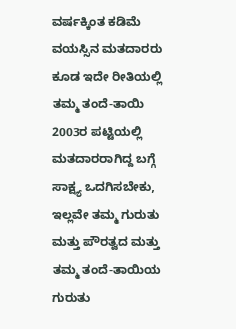ವರ್ಷಕ್ಕಿಂತ ಕಡಿಮೆ ವಯಸ್ಸಿನ ಮತದಾರರು ಕೂಡ ಇದೇ ರೀತಿಯಲ್ಲಿ ತಮ್ಮ ತಂದೆ-ತಾಯಿ 2003ರ ಪಟ್ಟಿಯಲ್ಲಿ ಮತದಾರರಾಗಿದ್ದ ಬಗ್ಗೆ ಸಾಕ್ಷ್ಯ ಒದಗಿಸಬೇಕು, ಇಲ್ಲವೇ ತಮ್ಮ ಗುರುತು ಮತ್ತು ಪೌರತ್ವದ ಮತ್ತು ತಮ್ಮ ತಂದೆ-ತಾಯಿಯ ಗುರುತು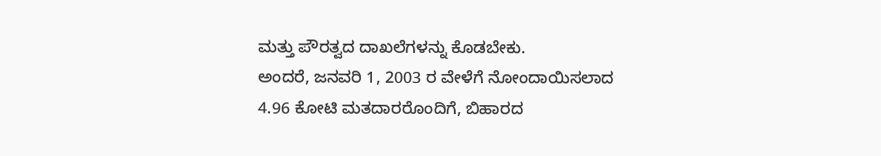ಮತ್ತು ಪೌರತ್ವದ ದಾಖಲೆಗಳನ್ನು ಕೊಡಬೇಕು.
ಅಂದರೆ, ಜನವರಿ 1, 2003 ರ ವೇಳೆಗೆ ನೋಂದಾಯಿಸಲಾದ 4.96 ಕೋಟಿ ಮತದಾರರೊಂದಿಗೆ, ಬಿಹಾರದ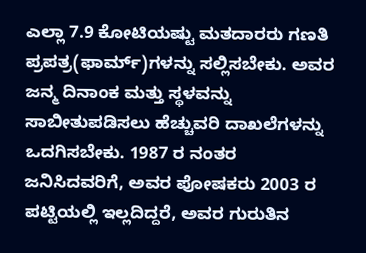ಎಲ್ಲಾ 7.9 ಕೋಟಿಯಷ್ಟು ಮತದಾರರು ಗಣತಿ ಪ್ರಪತ್ರ(ಫಾರ್ಮ್)ಗಳನ್ನು ಸಲ್ಲಿಸಬೇಕು. ಅವರ ಜನ್ಮ ದಿನಾಂಕ ಮತ್ತು ಸ್ಥಳವನ್ನು ಸಾಬೀತುಪಡಿಸಲು ಹೆಚ್ಚುವರಿ ದಾಖಲೆಗಳನ್ನು ಒದಗಿಸಬೇಕು. 1987 ರ ನಂತರ ಜನಿಸಿದವರಿಗೆ, ಅವರ ಪೋಷಕರು 2003 ರ ಪಟ್ಟಿಯಲ್ಲಿ ಇಲ್ಲದಿದ್ದರೆ, ಅವರ ಗುರುತಿನ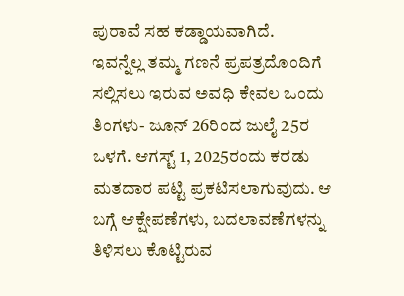ಪುರಾವೆ ಸಹ ಕಡ್ಡಾಯವಾಗಿದೆ.
ಇವನ್ನೆಲ್ಲ ತಮ್ಮ ಗಣನೆ ಪ್ರಪತ್ರದೊಂದಿಗೆ ಸಲ್ಲಿಸಲು ಇರುವ ಅವಧಿ ಕೇವಲ ಒಂದು ತಿಂಗಳು- ಜೂನ್ 26ರಿಂದ ಜುಲೈ 25ರ ಒಳಗೆ. ಆಗಸ್ಟ್ 1, 2025ರಂದು ಕರಡು ಮತದಾರ ಪಟ್ಟಿ ಪ್ರಕಟಿಸಲಾಗುವುದು. ಆ ಬಗ್ಗೆ ಆಕ್ಷೇಪಣೆಗಳು, ಬದಲಾವಣೆಗಳನ್ನು ತಿಳಿಸಲು ಕೊಟ್ಟಿರುವ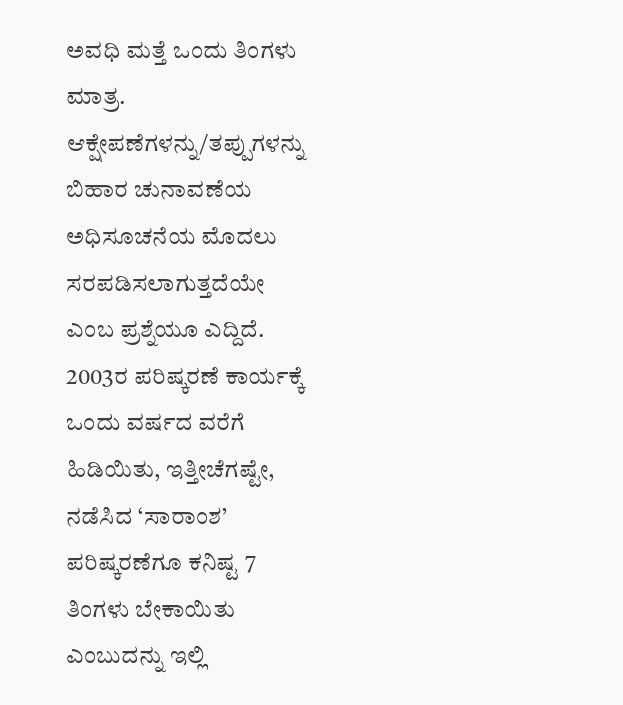ಅವಧಿ ಮತ್ತೆ ಒಂದು ತಿಂಗಳು ಮಾತ್ರ. ಆಕ್ಷೇಪಣೆಗಳನ್ನು/ತಪ್ಪುಗಳನ್ನು ಬಿಹಾರ ಚುನಾವಣೆಯ ಅಧಿಸೂಚನೆಯ ಮೊದಲು ಸರಪಡಿಸಲಾಗುತ್ತದೆಯೇ ಎಂಬ ಪ್ರಶ್ನೆಯೂ ಎದ್ದಿದೆ.
2003ರ ಪರಿಷ್ಕರಣೆ ಕಾರ್ಯಕ್ಕೆ ಒಂದು ವರ್ಷದ ವರೆಗೆ ಹಿಡಿಯಿತು, ಇತ್ತೀಚೆಗಷ್ಟೇ, ನಡೆಸಿದ ‘ಸಾರಾಂಶ’ ಪರಿಷ್ಕರಣೆಗೂ ಕನಿಷ್ಟ 7 ತಿಂಗಳು ಬೇಕಾಯಿತು ಎಂಬುದನ್ನು ಇಲ್ಲಿ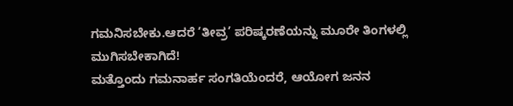ಗಮನಿಸಬೇಕು.ಆದರೆ ‘ತೀವ್ರ’ ಪರಿಷ್ಕರಣೆಯನ್ನು ಮೂರೇ ತಿಂಗಳಲ್ಲಿ ಮುಗಿಸಬೇಕಾಗಿದೆ!
ಮತ್ತೊಂದು ಗಮನಾರ್ಹ ಸಂಗತಿಯೆಂದರೆ, ಆಯೋಗ ಜನನ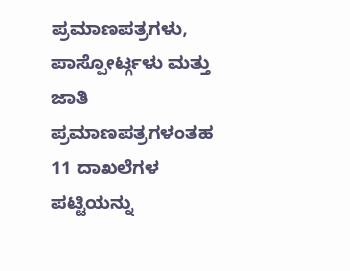ಪ್ರಮಾಣಪತ್ರಗಳು, ಪಾಸ್ಪೋರ್ಟ್ಗಳು ಮತ್ತು ಜಾತಿ ಪ್ರಮಾಣಪತ್ರಗಳಂತಹ 11 ದಾಖಲೆಗಳ ಪಟ್ಟಿಯನ್ನು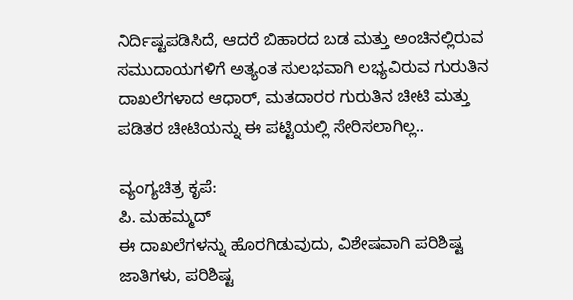ನಿರ್ದಿಷ್ಟಪಡಿಸಿದೆ, ಆದರೆ ಬಿಹಾರದ ಬಡ ಮತ್ತು ಅಂಚಿನಲ್ಲಿರುವ ಸಮುದಾಯಗಳಿಗೆ ಅತ್ಯಂತ ಸುಲಭವಾಗಿ ಲಭ್ಯವಿರುವ ಗುರುತಿನ ದಾಖಲೆಗಳಾದ ಆಧಾರ್, ಮತದಾರರ ಗುರುತಿನ ಚೀಟಿ ಮತ್ತು ಪಡಿತರ ಚೀಟಿಯನ್ನು ಈ ಪಟ್ಟಿಯಲ್ಲಿ ಸೇರಿಸಲಾಗಿಲ್ಲ..

ವ್ಯಂಗ್ಯಚಿತ್ರ ಕೃಪೆ:
ಪಿ. ಮಹಮ್ಮದ್
ಈ ದಾಖಲೆಗಳನ್ನು ಹೊರಗಿಡುವುದು, ವಿಶೇಷವಾಗಿ ಪರಿಶಿಷ್ಟ ಜಾತಿಗಳು, ಪರಿಶಿಷ್ಟ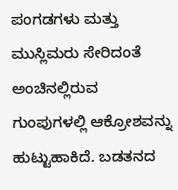ಪಂಗಡಗಳು ಮತ್ತು ಮುಸ್ಲಿಮರು ಸೇರಿದಂತೆ ಅಂಚಿನಲ್ಲಿರುವ ಗುಂಪುಗಳಲ್ಲಿ ಆಕ್ರೋಶವನ್ನು ಹುಟ್ಟುಹಾಕಿದೆ. ಬಡತನದ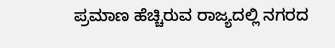ಪ್ರಮಾಣ ಹೆಚ್ಚಿರುವ ರಾಜ್ಯದಲ್ಲಿ ನಗರದ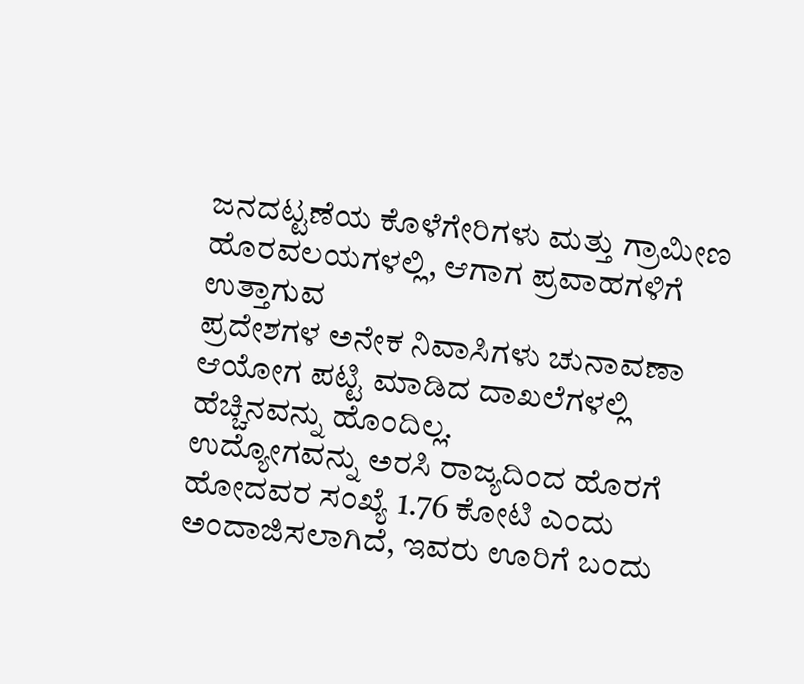ಜನದಟ್ಟಣೆಯ ಕೊಳೆಗೇರಿಗಳು ಮತ್ತು ಗ್ರಾಮೀಣ ಹೊರವಲಯಗಳಲ್ಲಿ, ಆಗಾಗ ಪ್ರವಾಹಗಳಿಗೆ ಉತ್ತಾಗುವ
ಪ್ರದೇಶಗಳ ಅನೇಕ ನಿವಾಸಿಗಳು ಚುನಾವಣಾ ಆಯೋಗ ಪಟ್ಟಿ ಮಾಡಿದ ದಾಖಲೆಗಳಲ್ಲಿ ಹೆಚ್ಚಿನವನ್ನು ಹೊಂದಿಲ್ಲ.
ಉದ್ಯೋಗವನ್ನು ಅರಸಿ ರಾಜ್ಯದಿಂದ ಹೊರಗೆ ಹೋದವರ ಸಂಖ್ಯೆ 1.76 ಕೋಟಿ ಎಂದು ಅಂದಾಜಿಸಲಾಗಿದೆ, ಇವರು ಊರಿಗೆ ಬಂದು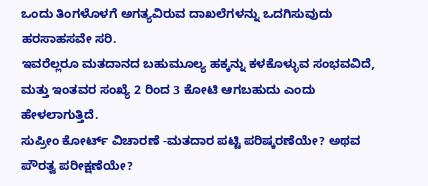ಒಂದು ತಿಂಗಳೊಳಗೆ ಅಗತ್ಯವಿರುವ ದಾಖಲೆಗಳನ್ನು ಒದಗಿಸುವುದು ಹರಸಾಹಸವೇ ಸರಿ.
ಇವರೆಲ್ಲರೂ ಮತದಾನದ ಬಹುಮೂಲ್ಯ ಹಕ್ಕನ್ನು ಕಳಕೊಳ್ಳುವ ಸಂಭವವಿದೆ, ಮತ್ತು ಇಂತವರ ಸಂಖ್ಯೆ 2 ರಿಂದ 3 ಕೋಟಿ ಆಗಬಹುದು ಎಂದು ಹೇಳಲಾಗುತ್ತಿದೆ.
ಸುಪ್ರೀಂ ಕೋರ್ಟ್ ವಿಚಾರಣೆ -ಮತದಾರ ಪಟ್ಟಿ ಪರಿಷ್ಕರಣೆಯೇ? ಅಥವ ಪೌರತ್ವ ಪರೀಕ್ಷಣೆಯೇ?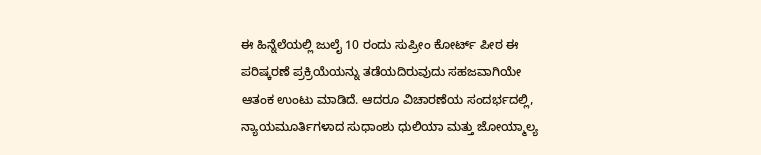ಈ ಹಿನ್ನೆಲೆಯಲ್ಲಿ ಜುಲೈ 10 ರಂದು ಸುಪ್ರೀಂ ಕೋರ್ಟ್ ಪೀಠ ಈ ಪರಿಷ್ಕರಣೆ ಪ್ರಕ್ರಿಯೆಯನ್ನು ತಡೆಯದಿರುವುದು ಸಹಜವಾಗಿಯೇ ಆತಂಕ ಉಂಟು ಮಾಡಿದೆ. ಆದರೂ ವಿಚಾರಣೆಯ ಸಂದರ್ಭದಲ್ಲಿ, ನ್ಯಾಯಮೂರ್ತಿಗಳಾದ ಸುಧಾಂಶು ಧುಲಿಯಾ ಮತ್ತು ಜೋಯ್ಮಾಲ್ಯ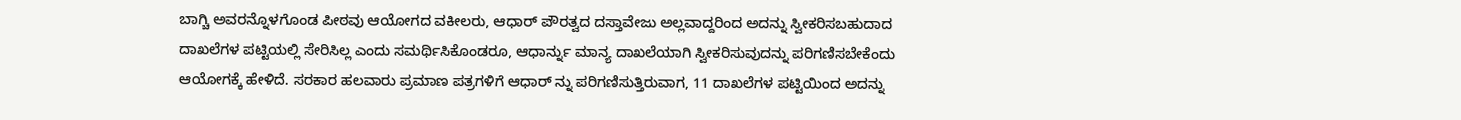ಬಾಗ್ಚಿ ಅವರನ್ನೊಳಗೊಂಡ ಪೀಠವು ಆಯೋಗದ ವಕೀಲರು, ಆಧಾರ್ ಪೌರತ್ವದ ದಸ್ತಾವೇಜು ಅಲ್ಲವಾದ್ದರಿಂದ ಅದನ್ನು ಸ್ವೀಕರಿಸಬಹುದಾದ ದಾಖಲೆಗಳ ಪಟ್ಟಿಯಲ್ಲಿ ಸೇರಿಸಿಲ್ಲ ಎಂದು ಸಮರ್ಥಿಸಿಕೊಂಡರೂ, ಆಧಾರ್ನ್ನು ಮಾನ್ಯ ದಾಖಲೆಯಾಗಿ ಸ್ವೀಕರಿಸುವುದನ್ನು ಪರಿಗಣಿಸಬೇಕೆಂದು ಆಯೋಗಕ್ಕೆ ಹೇಳಿದೆ. ಸರಕಾರ ಹಲವಾರು ಪ್ರಮಾಣ ಪತ್ರಗಳಿಗೆ ಆಧಾರ್ ನ್ನು ಪರಿಗಣಿಸುತ್ತಿರುವಾಗ, 11 ದಾಖಲೆಗಳ ಪಟ್ಟಿಯಿಂದ ಅದನ್ನು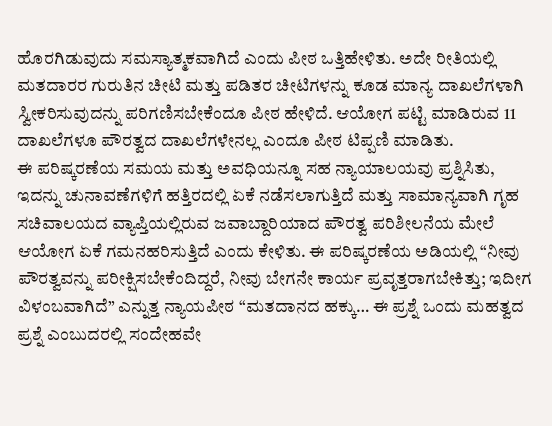ಹೊರಗಿಡುವುದು ಸಮಸ್ಯಾತ್ಮಕವಾಗಿದೆ ಎಂದು ಪೀಠ ಒತ್ತಿಹೇಳಿತು. ಅದೇ ರೀತಿಯಲ್ಲಿ ಮತದಾರರ ಗುರುತಿನ ಚೀಟಿ ಮತ್ತು ಪಡಿತರ ಚೀಟಿಗಳನ್ನು ಕೂಡ ಮಾನ್ಯ ದಾಖಲೆಗಳಾಗಿ ಸ್ವೀಕರಿಸುವುದನ್ನು ಪರಿಗಣಿಸಬೇಕೆಂದೂ ಪೀಠ ಹೇಳಿದೆ. ಆಯೋಗ ಪಟ್ಟಿ ಮಾಡಿರುವ 11 ದಾಖಲೆಗಳೂ ಪೌರತ್ವದ ದಾಖಲೆಗಳೇನಲ್ಲ ಎಂದೂ ಪೀಠ ಟಿಪ್ಪಣಿ ಮಾಡಿತು.
ಈ ಪರಿಷ್ಕರಣೆಯ ಸಮಯ ಮತ್ತು ಅವಧಿಯನ್ನೂ ಸಹ ನ್ಯಾಯಾಲಯವು ಪ್ರಶ್ನಿಸಿತು, ಇದನ್ನು ಚುನಾವಣೆಗಳಿಗೆ ಹತ್ತಿರದಲ್ಲಿ ಏಕೆ ನಡೆಸಲಾಗುತ್ತಿದೆ ಮತ್ತು ಸಾಮಾನ್ಯವಾಗಿ ಗೃಹ ಸಚಿವಾಲಯದ ವ್ಯಾಪ್ತಿಯಲ್ಲಿರುವ ಜವಾಬ್ದಾರಿಯಾದ ಪೌರತ್ವ ಪರಿಶೀಲನೆಯ ಮೇಲೆ ಆಯೋಗ ಏಕೆ ಗಮನಹರಿಸುತ್ತಿದೆ ಎಂದು ಕೇಳಿತು. ಈ ಪರಿಷ್ಕರಣೆಯ ಅಡಿಯಲ್ಲಿ “ನೀವು ಪೌರತ್ವವನ್ನು ಪರೀಕ್ಷಿಸಬೇಕೆಂದಿದ್ದರೆ, ನೀವು ಬೇಗನೇ ಕಾರ್ಯ ಪ್ರವೃತ್ತರಾಗಬೇಕಿತ್ತು; ಇದೀಗ ವಿಳಂಬವಾಗಿದೆ” ಎನ್ನುತ್ತ ನ್ಯಾಯಪೀಠ “ಮತದಾನದ ಹಕ್ಕು… ಈ ಪ್ರಶ್ನೆ ಒಂದು ಮಹತ್ವದ ಪ್ರಶ್ನೆ ಎಂಬುದರಲ್ಲಿ ಸಂದೇಹವೇ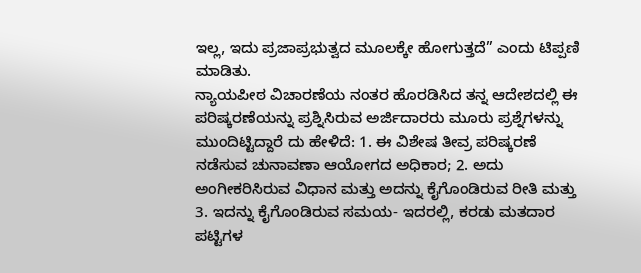ಇಲ್ಲ, ಇದು ಪ್ರಜಾಪ್ರಭುತ್ವದ ಮೂಲಕ್ಕೇ ಹೋಗುತ್ತದೆ” ಎಂದು ಟಿಪ್ಪಣಿ ಮಾಡಿತು.
ನ್ಯಾಯಪೀಠ ವಿಚಾರಣೆಯ ನಂತರ ಹೊರಡಿಸಿದ ತನ್ನ ಆದೇಶದಲ್ಲಿ ಈ ಪರಿಷ್ಕರಣೆಯನ್ನು ಪ್ರಶ್ನಿಸಿರುವ ಅರ್ಜಿದಾರರು ಮೂರು ಪ್ರಶ್ನೆಗಳನ್ನು ಮುಂದಿಟ್ಟಿದ್ದಾರೆ ದು ಹೇಳಿದೆ: 1. ಈ ವಿಶೇಷ ತೀವ್ರ ಪರಿಷ್ಕರಣೆ ನಡೆಸುವ ಚುನಾವಣಾ ಆಯೋಗದ ಅಧಿಕಾರ; 2. ಅದು ಅಂಗೀಕರಿಸಿರುವ ವಿಧಾನ ಮತ್ತು ಅದನ್ನು ಕೈಗೊಂಡಿರುವ ರೀತಿ ಮತ್ತು 3. ಇದನ್ನು ಕೈಗೊಂಡಿರುವ ಸಮಯ- ಇದರಲ್ಲಿ, ಕರಡು ಮತದಾರ ಪಟ್ಟಿಗಳ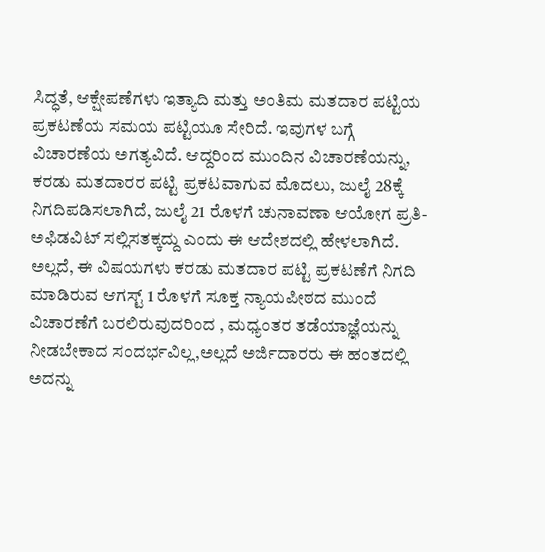ಸಿದ್ಧತೆ, ಆಕ್ಷೇಪಣೆಗಳು ಇತ್ಯಾದಿ ಮತ್ತು ಅಂತಿಮ ಮತದಾರ ಪಟ್ಟಿಯ ಪ್ರಕಟಣೆಯ ಸಮಯ ಪಟ್ಟಿಯೂ ಸೇರಿದೆ. ಇವುಗಳ ಬಗ್ಗೆ ವಿಚಾರಣೆಯ ಅಗತ್ಯವಿದೆ. ಆದ್ದರಿಂದ ಮುಂದಿನ ವಿಚಾರಣೆಯನ್ನು, ಕರಡು ಮತದಾರರ ಪಟ್ಟಿ ಪ್ರಕಟವಾಗುವ ಮೊದಲು, ಜುಲೈ 28ಕ್ಕೆ ನಿಗದಿಪಡಿಸಲಾಗಿದೆ, ಜುಲೈ 21 ರೊಳಗೆ ಚುನಾವಣಾ ಆಯೋಗ ಪ್ರತಿ-ಅಫಿಡವಿಟ್ ಸಲ್ಲಿಸತಕ್ಕದ್ದು ಎಂದು ಈ ಆದೇಶದಲ್ಲಿ ಹೇಳಲಾಗಿದೆ.
ಅಲ್ಲದೆ, ಈ ವಿಷಯಗಳು ಕರಡು ಮತದಾರ ಪಟ್ಟಿ ಪ್ರಕಟಣೆಗೆ ನಿಗದಿ ಮಾಡಿರುವ ಆಗಸ್ಟ್ 1 ರೊಳಗೆ ಸೂಕ್ತ ನ್ಯಾಯಪೀಠದ ಮುಂದೆ ವಿಚಾರಣೆಗೆ ಬರಲಿರುವುದರಿಂದ , ಮಧ್ಯಂತರ ತಡೆಯಾಜ್ಞೆಯನ್ನು ನೀಡಬೇಕಾದ ಸಂದರ್ಭವಿಲ್ಲ,ಅಲ್ಲದೆ ಅರ್ಜಿದಾರರು ಈ ಹಂತದಲ್ಲಿ ಅದನ್ನು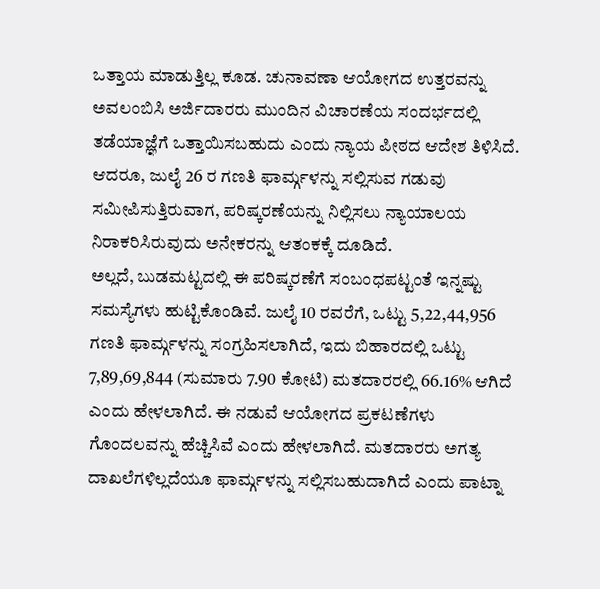ಒತ್ತಾಯ ಮಾಡುತ್ತಿಲ್ಲ ಕೂಡ. ಚುನಾವಣಾ ಆಯೋಗದ ಉತ್ತರವನ್ನು ಅವಲಂಬಿಸಿ ಅರ್ಜಿದಾರರು ಮುಂದಿನ ವಿಚಾರಣೆಯ ಸಂದರ್ಭದಲ್ಲಿ ತಡೆಯಾಜ್ಞೆಗೆ ಒತ್ತಾಯಿಸಬಹುದು ಎಂದು ನ್ಯಾಯ ಪೀಠದ ಆದೇಶ ತಿಳಿಸಿದೆ.
ಆದರೂ, ಜುಲೈ 26 ರ ಗಣತಿ ಫಾರ್ಮ್ಗಳನ್ನು ಸಲ್ಲಿಸುವ ಗಡುವು ಸಮೀಪಿಸುತ್ತಿರುವಾಗ, ಪರಿಷ್ಕರಣೆಯನ್ನು ನಿಲ್ಲಿಸಲು ನ್ಯಾಯಾಲಯ ನಿರಾಕರಿಸಿರುವುದು ಅನೇಕರನ್ನು ಆತಂಕಕ್ಕೆ ದೂಡಿದೆ.
ಅಲ್ಲದೆ, ಬುಡಮಟ್ಟದಲ್ಲಿ ಈ ಪರಿಷ್ಕರಣೆಗೆ ಸಂಬಂಧಪಟ್ಟಂತೆ ಇನ್ನಷ್ಟು ಸಮಸ್ಯೆಗಳು ಹುಟ್ಟಿಕೊಂಡಿವೆ. ಜುಲೈ 10 ರವರೆಗೆ, ಒಟ್ಟು 5,22,44,956 ಗಣತಿ ಫಾರ್ಮ್ಗಳನ್ನು ಸಂಗ್ರಹಿಸಲಾಗಿದೆ, ಇದು ಬಿಹಾರದಲ್ಲಿ ಒಟ್ಟು 7,89,69,844 (ಸುಮಾರು 7.90 ಕೋಟಿ) ಮತದಾರರಲ್ಲಿ 66.16% ಆಗಿದೆ ಎಂದು ಹೇಳಲಾಗಿದೆ. ಈ ನಡುವೆ ಆಯೋಗದ ಪ್ರಕಟಣೆಗಳು ಗೊಂದಲವನ್ನು ಹೆಚ್ಚಿಸಿವೆ ಎಂದು ಹೇಳಲಾಗಿದೆ. ಮತದಾರರು ಅಗತ್ಯ ದಾಖಲೆಗಳಿಲ್ಲದೆಯೂ ಫಾರ್ಮ್ಗಳನ್ನು ಸಲ್ಲಿಸಬಹುದಾಗಿದೆ ಎಂದು ಪಾಟ್ನಾ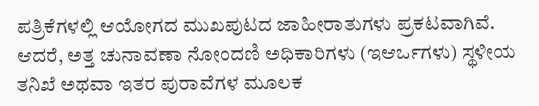ಪತ್ರಿಕೆಗಳಲ್ಲಿ ಆಯೋಗದ ಮುಖಪುಟದ ಜಾಹೀರಾತುಗಳು ಪ್ರಕಟವಾಗಿವೆ. ಆದರೆ, ಅತ್ತ ಚುನಾವಣಾ ನೋಂದಣಿ ಅಧಿಕಾರಿಗಳು (ಇಆರ್ಒಗಳು) ಸ್ಥಳೀಯ ತನಿಖೆ ಅಥವಾ ಇತರ ಪುರಾವೆಗಳ ಮೂಲಕ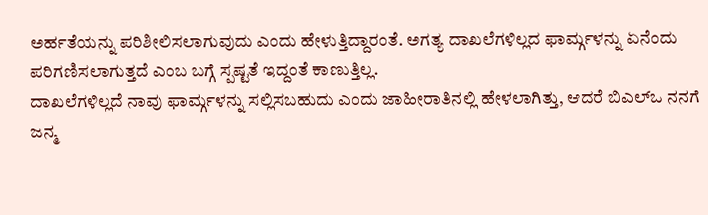ಅರ್ಹತೆಯನ್ನು ಪರಿಶೀಲಿಸಲಾಗುವುದು ಎಂದು ಹೇಳುತ್ತಿದ್ದಾರಂತೆ. ಅಗತ್ಯ ದಾಖಲೆಗಳಿಲ್ಲದ ಫಾರ್ಮ್ಗಳನ್ನು ಏನೆಂದು ಪರಿಗಣಿಸಲಾಗುತ್ತದೆ ಎಂಬ ಬಗ್ಗೆ ಸ್ಪಷ್ಟತೆ ಇದ್ದಂತೆ ಕಾಣುತ್ತಿಲ್ಲ.
ದಾಖಲೆಗಳಿಲ್ಲದೆ ನಾವು ಫಾರ್ಮ್ಗಳನ್ನು ಸಲ್ಲಿಸಬಹುದು ಎಂದು ಜಾಹೀರಾತಿನಲ್ಲಿ ಹೇಳಲಾಗಿತ್ತು, ಆದರೆ ಬಿಎಲ್ಒ ನನಗೆ ಜನ್ಮ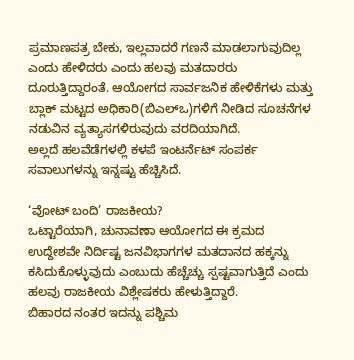ಪ್ರಮಾಣಪತ್ರ ಬೇಕು, ಇಲ್ಲವಾದರೆ ಗಣನೆ ಮಾಡಲಾಗುವುದಿಲ್ಲ ಎಂದು ಹೇಳಿದರು ಎಂದು ಹಲವು ಮತದಾರರು ದೂರುತ್ತಿದ್ದಾರಂತೆ. ಆಯೋಗದ ಸಾರ್ವಜನಿಕ ಹೇಳಿಕೆಗಳು ಮತ್ತು ಬ್ಲಾಕ್ ಮಟ್ಟದ ಅಧಿಕಾರಿ(ಬಿಎಲ್ಒ)ಗಳಿಗೆ ನೀಡಿದ ಸೂಚನೆಗಳ ನಡುವಿನ ವ್ಯತ್ಯಾಸಗಳಿರುವುದು ವರದಿಯಾಗಿದೆ.
ಅಲ್ಲದೆ ಹಲವೆಡೆಗಳಲ್ಲಿ ಕಳಪೆ ಇಂಟರ್ನೆಟ್ ಸಂಪರ್ಕ ಸವಾಲುಗಳನ್ನು ಇನ್ನಷ್ಟು ಹೆಚ್ಚಿಸಿದೆ.

‘ವೋಟ್ ಬಂದಿ’ ರಾಜಕೀಯ?
ಒಟ್ಟಾರೆಯಾಗಿ, ಚುನಾವಣಾ ಆಯೋಗದ ಈ ಕ್ರಮದ ಉದ್ದೇಶವೇ ನಿರ್ದಿಷ್ಟ ಜನವಿಭಾಗಗಳ ಮತದಾನದ ಹಕ್ಕನ್ನು ಕಸಿದುಕೊಳ್ಳುವುದು ಎಂಬುದು ಹೆಚ್ಚೆಚ್ಚು ಸ್ಪಷ್ಟವಾಗುತ್ತಿದೆ ಎಂದು ಹಲವು ರಾಜಕೀಯ ವಿಶ್ಲೇಷಕರು ಹೇಳುತ್ತಿದ್ದಾರೆ.
ಬಿಹಾರದ ನಂತರ ಇದನ್ನು ಪಶ್ಚಿಮ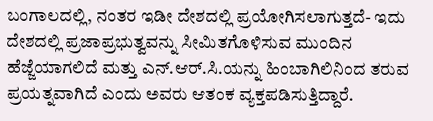ಬಂಗಾಲದಲ್ಲಿ, ನಂತರ ಇಡೀ ದೇಶದಲ್ಲಿ ಪ್ರಯೋಗಿಸಲಾಗುತ್ತದೆ- ಇದು ದೇಶದಲ್ಲಿ ಪ್ರಜಾಪ್ರಭುತ್ವವನ್ನು ಸೀಮಿತಗೊಳಿಸುವ ಮುಂದಿನ ಹೆಜ್ಜೆಯಾಗಲಿದೆ ಮತ್ತು ಎನ್.ಆರ್.ಸಿ.ಯನ್ನು ಹಿಂಬಾಗಿಲಿನಿಂದ ತರುವ ಪ್ರಯತ್ನವಾಗಿದೆ ಎಂದು ಅವರು ಆತಂಕ ವ್ಯಕ್ತಪಡಿಸುತ್ತಿದ್ದಾರೆ.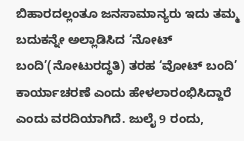ಬಿಹಾರದಲ್ಲಂತೂ ಜನಸಾಮಾನ್ಯರು ಇದು ತಮ್ಮ ಬದುಕನ್ನೇ ಅಲ್ಲಾಡಿಸಿದ ‘ನೋಟ್ ಬಂದಿ’(ನೋಟುರದ್ಧತಿ) ತರಹ ‘ವೋಟ್ ಬಂದಿ’ ಕಾರ್ಯಾಚರಣೆ ಎಂದು ಹೇಳಲಾರಂಭಿಸಿದ್ದಾರೆ ಎಂದು ವರದಿಯಾಗಿದೆ. ಜುಲೈ 9 ರಂದು,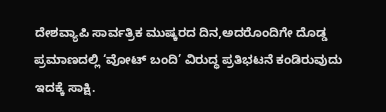ದೇಶವ್ಯಾಪಿ ಸಾರ್ವತ್ರಿಕ ಮುಷ್ಕರದ ದಿನ,ಅದರೊಂದಿಗೇ ದೊಡ್ಡ ಪ್ರಮಾಣದಲ್ಲಿ ‘ವೋಟ್ ಬಂದಿ’ ವಿರುದ್ಧ ಪ್ರತಿಭಟನೆ ಕಂಡಿರುವುದು ಇದಕ್ಕೆ ಸಾಕ್ಷಿ.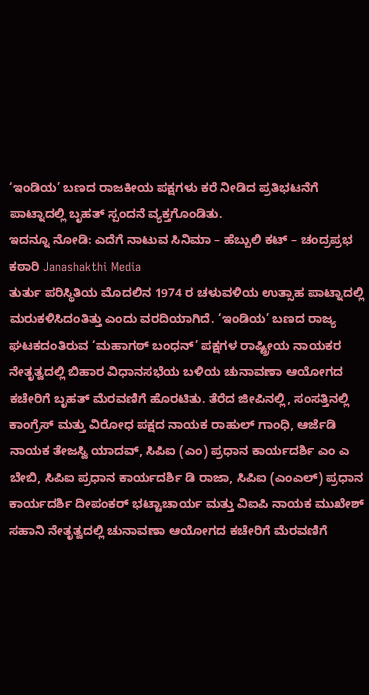‘ಇಂಡಿಯ’ ಬಣದ ರಾಜಕೀಯ ಪಕ್ಷಗಳು ಕರೆ ನೀಡಿದ ಪ್ರತಿಭಟನೆಗೆ ಪಾಟ್ನಾದಲ್ಲಿ ಬೃಹತ್ ಸ್ಪಂದನೆ ವ್ಯಕ್ತಗೊಂಡಿತು.
ಇದನ್ನೂ ನೋಡಿ: ಎದೆಗೆ ನಾಟುವ ಸಿನಿಮಾ – ಹೆಬ್ಬುಲಿ ಕಟ್ – ಚಂದ್ರಪ್ರಭ ಕಠಾರಿ Janashakthi Media
ತುರ್ತು ಪರಿಸ್ಥಿತಿಯ ಮೊದಲಿನ 1974 ರ ಚಳುವಳಿಯ ಉತ್ಸಾಹ ಪಾಟ್ನಾದಲ್ಲಿ ಮರುಕಳಿಸಿದಂತಿತ್ತು ಎಂದು ವರದಿಯಾಗಿದೆ. ‘ಇಂಡಿಯ’ ಬಣದ ರಾಜ್ಯ ಘಟಕದಂತಿರುವ ‘ಮಹಾಗಠ್ ಬಂಧನ್’ ಪಕ್ಷಗಳ ರಾಷ್ಟ್ರೀಯ ನಾಯಕರ ನೇತೃತ್ವದಲ್ಲಿ ಬಿಹಾರ ವಿಧಾನಸಭೆಯ ಬಳಿಯ ಚುನಾವಣಾ ಆಯೋಗದ ಕಚೇರಿಗೆ ಬೃಹತ್ ಮೆರವಣಿಗೆ ಹೊರಟಿತು. ತೆರೆದ ಜೀಪಿನಲ್ಲಿ, ಸಂಸತ್ತಿನಲ್ಲಿ ಕಾಂಗ್ರೆಸ್ ಮತ್ತು ವಿರೋಧ ಪಕ್ಷದ ನಾಯಕ ರಾಹುಲ್ ಗಾಂಧಿ, ಆರ್ಜೆಡಿ ನಾಯಕ ತೇಜಸ್ವಿ ಯಾದವ್, ಸಿಪಿಐ (ಎಂ) ಪ್ರಧಾನ ಕಾರ್ಯದರ್ಶಿ ಎಂ ಎ ಬೇಬಿ, ಸಿಪಿಐ ಪ್ರಧಾನ ಕಾರ್ಯದರ್ಶಿ ಡಿ ರಾಜಾ, ಸಿಪಿಐ (ಎಂಎಲ್) ಪ್ರಧಾನ ಕಾರ್ಯದರ್ಶಿ ದೀಪಂಕರ್ ಭಟ್ಟಾಚಾರ್ಯ ಮತ್ತು ವಿಐಪಿ ನಾಯಕ ಮುಖೇಶ್ ಸಹಾನಿ ನೇತೃತ್ವದಲ್ಲಿ ಚುನಾವಣಾ ಆಯೋಗದ ಕಚೇರಿಗೆ ಮೆರವಣಿಗೆ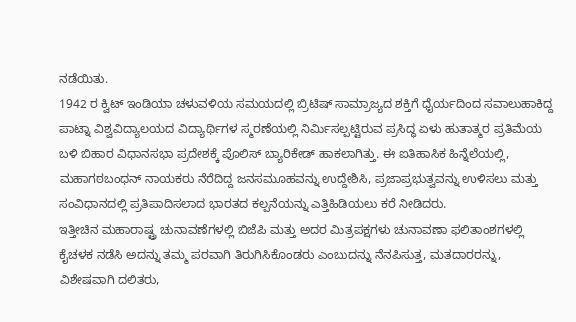ನಡೆಯಿತು.
1942 ರ ಕ್ವಿಟ್ ಇಂಡಿಯಾ ಚಳುವಳಿಯ ಸಮಯದಲ್ಲಿ ಬ್ರಿಟಿಷ್ ಸಾಮ್ರಾಜ್ಯದ ಶಕ್ತಿಗೆ ಧೈರ್ಯದಿಂದ ಸವಾಲುಹಾಕಿದ್ದ ಪಾಟ್ನಾ ವಿಶ್ವವಿದ್ಯಾಲಯದ ವಿದ್ಯಾರ್ಥಿಗಳ ಸ್ಮರಣೆಯಲ್ಲಿ ನಿರ್ಮಿಸಲ್ಪಟ್ಟಿರುವ ಪ್ರಸಿದ್ಧ ಏಳು ಹುತಾತ್ಮರ ಪ್ರತಿಮೆಯ ಬಳಿ ಬಿಹಾರ ವಿಧಾನಸಭಾ ಪ್ರದೇಶಕ್ಕೆ ಪೊಲಿಸ್ ಬ್ಯಾರಿಕೇಡ್ ಹಾಕಲಾಗಿತ್ತು. ಈ ಐತಿಹಾಸಿಕ ಹಿನ್ನೆಲೆಯಲ್ಲಿ, ಮಹಾಗಠಬಂಧನ್ ನಾಯಕರು ನೆರೆದಿದ್ದ ಜನಸಮೂಹವನ್ನು ಉದ್ದೇಶಿಸಿ, ಪ್ರಜಾಪ್ರಭುತ್ವವನ್ನು ಉಳಿಸಲು ಮತ್ತು ಸಂವಿಧಾನದಲ್ಲಿ ಪ್ರತಿಪಾದಿಸಲಾದ ಭಾರತದ ಕಲ್ಪನೆಯನ್ನು ಎತ್ತಿಹಿಡಿಯಲು ಕರೆ ನೀಡಿದರು.
ಇತ್ತೀಚಿನ ಮಹಾರಾಷ್ಟ್ರ ಚುನಾವಣೆಗಳಲ್ಲಿ ಬಿಜೆಪಿ ಮತ್ತು ಅದರ ಮಿತ್ರಪಕ್ಷಗಳು ಚುನಾವಣಾ ಫಲಿತಾಂಶಗಳಲ್ಲಿ ಕೈಚಳಕ ನಡೆಸಿ ಅದನ್ನು ತಮ್ಮ ಪರವಾಗಿ ತಿರುಗಿಸಿಕೊಂಡರು ಎಂಬುದನ್ನು ನೆನಪಿಸುತ್ತ, ಮತದಾರರನ್ನು, ವಿಶೇಷವಾಗಿ ದಲಿತರು,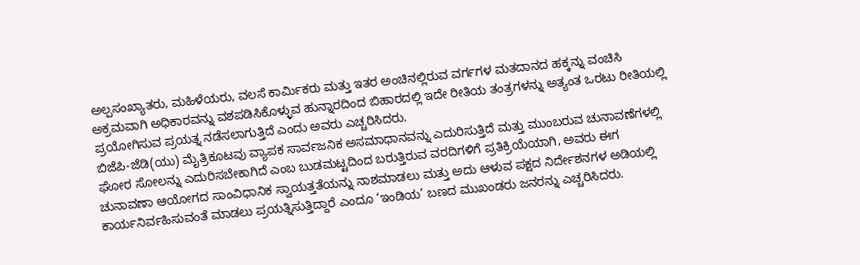ಅಲ್ಪಸಂಖ್ಯಾತರು, ಮಹಿಳೆಯರು, ವಲಸೆ ಕಾರ್ಮಿಕರು ಮತ್ತು ಇತರ ಅಂಚಿನಲ್ಲಿರುವ ವರ್ಗಗಳ ಮತದಾನದ ಹಕ್ಕನ್ನು ವಂಚಿಸಿ ಅಕ್ರಮವಾಗಿ ಅಧಿಕಾರವನ್ನು ವಶಪಡಿಸಿಕೊಳ್ಳುವ ಹುನ್ನಾರದಿಂದ ಬಿಹಾರದಲ್ಲಿ ಇದೇ ರೀತಿಯ ತಂತ್ರಗಳನ್ನು ಅತ್ಯಂತ ಒರಟು ರೀತಿಯಲ್ಲಿ ಪ್ರಯೋಗಿಸುವ ಪ್ರಯತ್ನ ನಡೆಸಲಾಗುತ್ತಿದೆ ಎಂದು ಅವರು ಎಚ್ಚರಿಸಿದರು.
ಬಿಜೆಪಿ-ಜೆಡಿ(ಯು) ಮೈತ್ರಿಕೂಟವು ವ್ಯಾಪಕ ಸಾರ್ವಜನಿಕ ಅಸಮಾಧಾನವನ್ನು ಎದುರಿಸುತ್ತಿದೆ ಮತ್ತು ಮುಂಬರುವ ಚುನಾವಣೆಗಳಲ್ಲಿ ಘೋರ ಸೋಲನ್ನು ಎದುರಿಸಬೇಕಾಗಿದೆ ಎಂಬ ಬುಡಮಟ್ಟದಿಂದ ಬರುತ್ತಿರುವ ವರದಿಗಳಿಗೆ ಪ್ರತಿಕ್ರಿಯೆಯಾಗಿ, ಅವರು ಈಗ ಚುನಾವಣಾ ಆಯೋಗದ ಸಾಂವಿಧಾನಿಕ ಸ್ವಾಯತ್ತತೆಯನ್ನು ನಾಶಮಾಡಲು ಮತ್ತು ಅದು ಆಳುವ ಪಕ್ಷದ ನಿರ್ದೇಶನಗಳ ಅಡಿಯಲ್ಲಿ ಕಾರ್ಯನಿರ್ವಹಿಸುವಂತೆ ಮಾಡಲು ಪ್ರಯತ್ನಿಸುತ್ತಿದ್ದಾರೆ ಎಂದೂ ‘ಇಂಡಿಯ’ ಬಣದ ಮುಖಂಡರು ಜನರನ್ನು ಎಚ್ಚರಿಸಿದರು.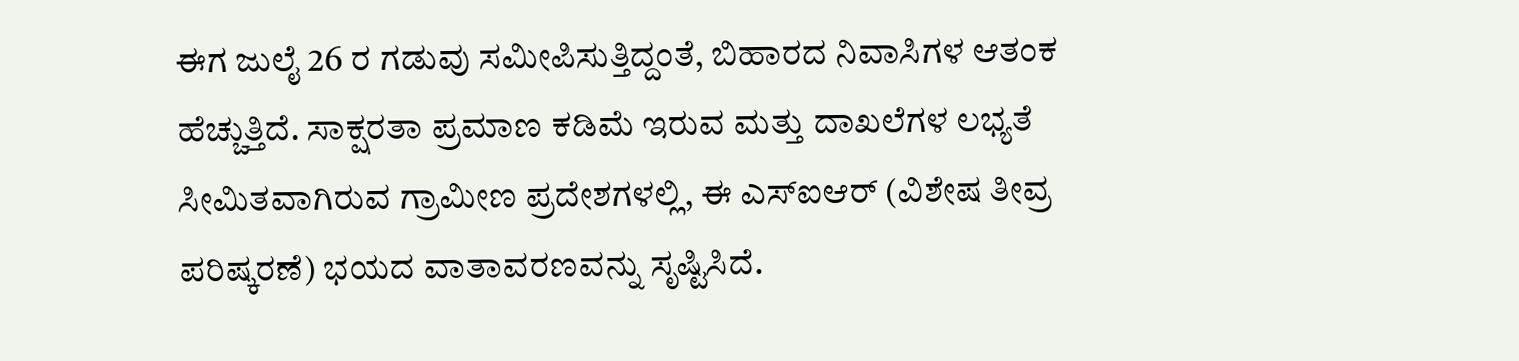ಈಗ ಜುಲೈ 26 ರ ಗಡುವು ಸಮೀಪಿಸುತ್ತಿದ್ದಂತೆ, ಬಿಹಾರದ ನಿವಾಸಿಗಳ ಆತಂಕ ಹೆಚ್ಚುತ್ತಿದೆ. ಸಾಕ್ಷರತಾ ಪ್ರಮಾಣ ಕಡಿಮೆ ಇರುವ ಮತ್ತು ದಾಖಲೆಗಳ ಲಭ್ಯತೆ ಸೀಮಿತವಾಗಿರುವ ಗ್ರಾಮೀಣ ಪ್ರದೇಶಗಳಲ್ಲಿ, ಈ ಎಸ್ಐಆರ್ (ವಿಶೇಷ ತೀವ್ರ ಪರಿಷ್ಕರಣೆ) ಭಯದ ವಾತಾವರಣವನ್ನು ಸೃಷ್ಟಿಸಿದೆ.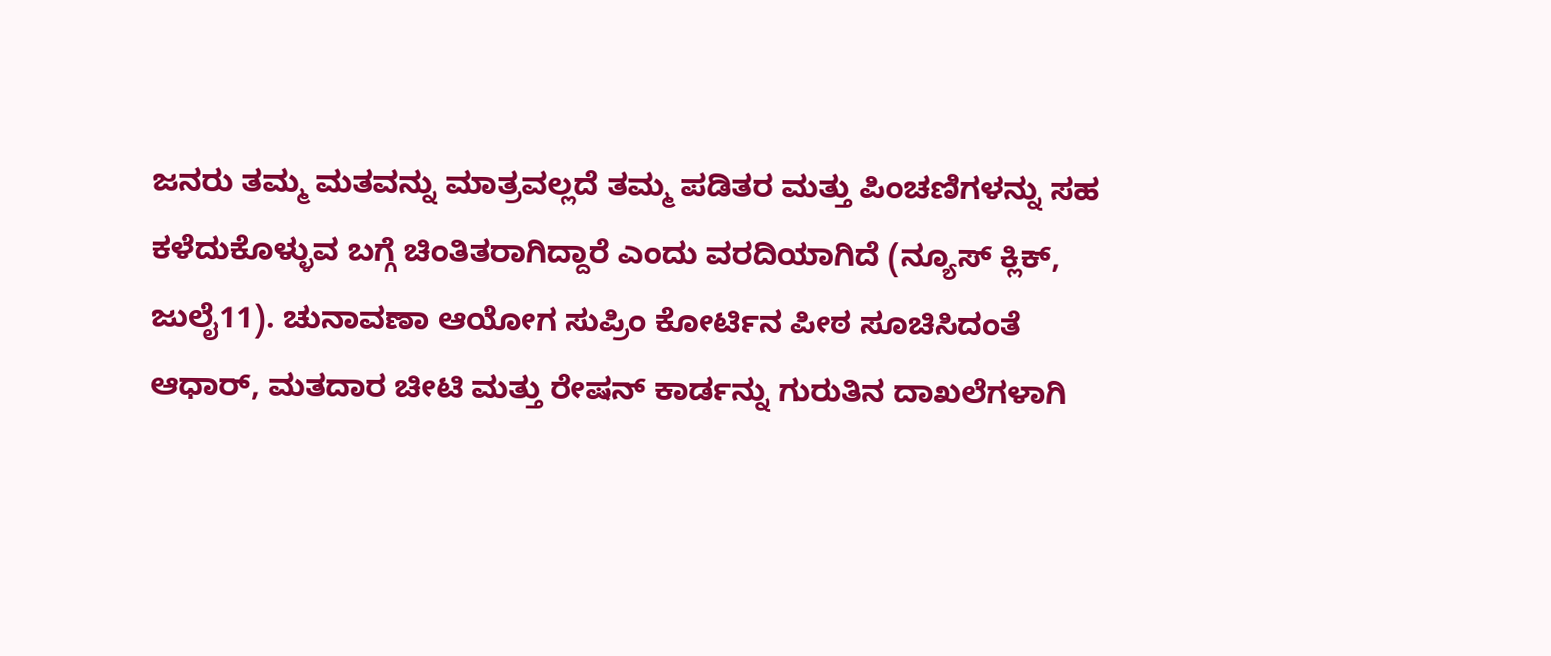ಜನರು ತಮ್ಮ ಮತವನ್ನು ಮಾತ್ರವಲ್ಲದೆ ತಮ್ಮ ಪಡಿತರ ಮತ್ತು ಪಿಂಚಣಿಗಳನ್ನು ಸಹ ಕಳೆದುಕೊಳ್ಳುವ ಬಗ್ಗೆ ಚಿಂತಿತರಾಗಿದ್ದಾರೆ ಎಂದು ವರದಿಯಾಗಿದೆ (ನ್ಯೂಸ್ ಕ್ಲಿಕ್, ಜುಲೈ11). ಚುನಾವಣಾ ಆಯೋಗ ಸುಪ್ರಿಂ ಕೋರ್ಟಿನ ಪೀಠ ಸೂಚಿಸಿದಂತೆ ಆಧಾರ್, ಮತದಾರ ಚೀಟಿ ಮತ್ತು ರೇಷನ್ ಕಾರ್ಡನ್ನು ಗುರುತಿನ ದಾಖಲೆಗಳಾಗಿ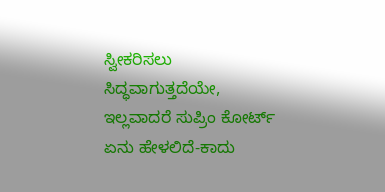ಸ್ವೀಕರಿಸಲು ಸಿದ್ಧವಾಗುತ್ತದೆಯೇ, ಇಲ್ಲವಾದರೆ ಸುಪ್ರಿಂ ಕೋರ್ಟ್ ಏನು ಹೇಳಲಿದೆ-ಕಾದು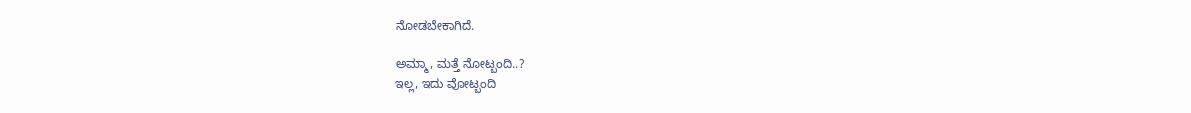ನೋಡಬೇಕಾಗಿದೆ.

ಅಮ್ಮಾ, ಮತ್ತೆ ನೋಟ್ಬಂದಿ..?
ಇಲ್ಲ, ಇದು ವೋಟ್ಬಂದಿ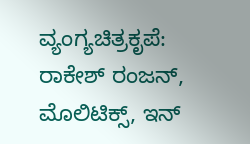ವ್ಯಂಗ್ಯಚಿತ್ರಕೃಪೆ: ರಾಕೇಶ್ ರಂಜನ್,
ಮೊಲಿಟಿಕ್ಸ್, ಇನ್